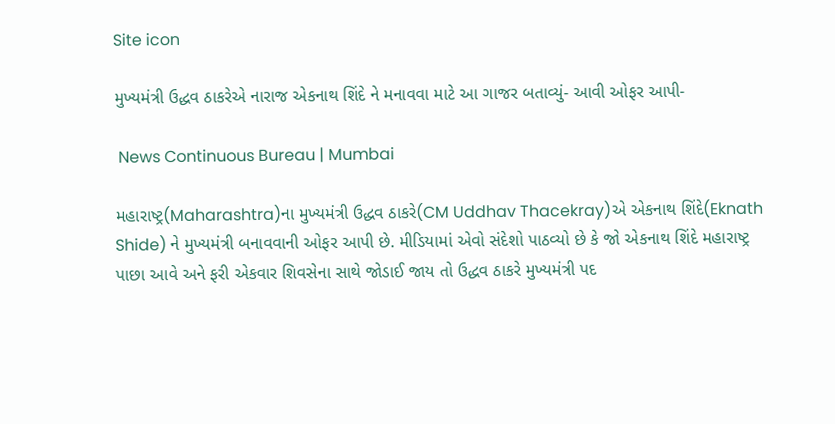Site icon

મુખ્યમંત્રી ઉદ્ધવ ઠાકરેએ નારાજ એકનાથ શિંદે ને મનાવવા માટે આ ગાજર બતાવ્યું- આવી ઓફર આપી-

 News Continuous Bureau | Mumbai

મહારાષ્ટ્ર(Maharashtra)ના મુખ્યમંત્રી ઉદ્ધવ ઠાકરે(CM Uddhav Thacekray)એ એકનાથ શિંદે(Eknath Shide) ને મુખ્યમંત્રી બનાવવાની ઓફર આપી છે. મીડિયામાં એવો સંદેશો પાઠવ્યો છે કે જો એકનાથ શિંદે મહારાષ્ટ્ર પાછા આવે અને ફરી એકવાર શિવસેના સાથે જોડાઈ જાય તો ઉદ્ધવ ઠાકરે મુખ્યમંત્રી પદ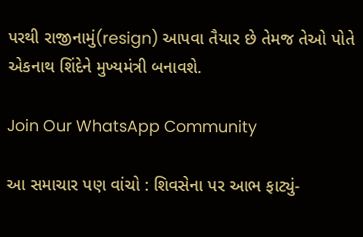પરથી રાજીનામું(resign) આપવા તૈયાર છે તેમજ તેઓ પોતે એકનાથ શિંદેને મુખ્યમંત્રી બનાવશે.

Join Our WhatsApp Community

આ સમાચાર પણ વાંચો : શિવસેના પર આભ ફાટ્યું-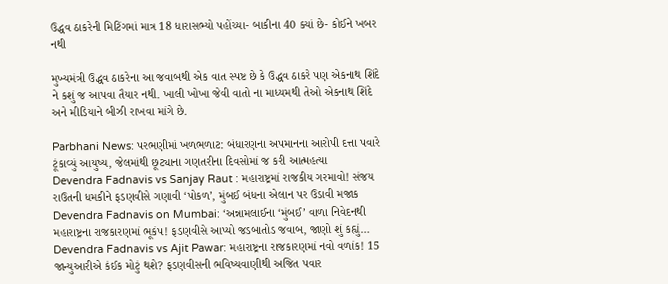ઉદ્ધવ ઠાકરેની મિટિંગમાં માત્ર 18 ધારાસભ્યો પહોંચ્યા- બાકીના 40 ક્યાં છે- કોઈને ખબર નથી

મુખ્યમંત્રી ઉદ્ધવ ઠાકરેના આ જવાબથી એક વાત સ્પષ્ટ છે કે ઉદ્ધવ ઠાકરે પણ એકનાથ શિંદે ને કશું જ આપવા તૈયાર નથી. ખાલી ખોખા જેવી વાતો ના માધ્યમથી તેઓ એકનાથ શિંદે અને મીડિયાને બીઝી રાખવા માંગે છે.

Parbhani News: પરભણીમાં ખળભળાટ: બંધારણના અપમાનના આરોપી દત્તા પવારે ટૂંકાવ્યું આયુષ્ય, જેલમાંથી છૂટ્યાના ગણતરીના દિવસોમાં જ કરી આત્મહત્યા
Devendra Fadnavis vs Sanjay Raut : મહારાષ્ટ્રમાં રાજકીય ગરમાવો! સંજય રાઉતની ધમકીને ફડણવીસે ગણાવી ‘પોકળ’, મુંબઈ બંધના એલાન પર ઉડાવી મજાક
Devendra Fadnavis on Mumbai: ‘અન્નામલાઈના ‘મુંબઈ’ વાળા નિવેદનથી મહારાષ્ટ્રના રાજકારણમાં ભૂકંપ! ફડણવીસે આપ્યો જડબાતોડ જવાબ, જાણો શું કહ્યું…
Devendra Fadnavis vs Ajit Pawar: મહારાષ્ટ્રના રાજકારણમાં નવો વળાંક! 15 જાન્યુઆરીએ કંઈક મોટું થશે? ફડણવીસની ભવિષ્યવાણીથી અજિત પવાર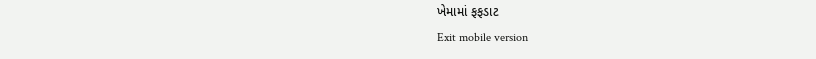ખેમામાં ફફડાટ
Exit mobile version